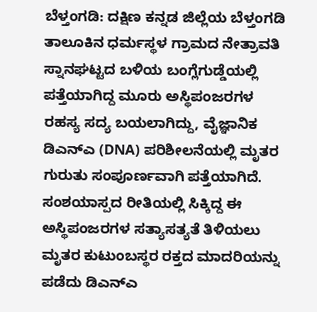ಬೆಳ್ತಂಗಡಿ: ದಕ್ಷಿಣ ಕನ್ನಡ ಜಿಲ್ಲೆಯ ಬೆಳ್ತಂಗಡಿ ತಾಲೂಕಿನ ಧರ್ಮಸ್ಥಳ ಗ್ರಾಮದ ನೇತ್ರಾವತಿ ಸ್ನಾನಘಟ್ಟದ ಬಳಿಯ ಬಂಗ್ಲೆಗುಡ್ಡೆಯಲ್ಲಿ ಪತ್ತೆಯಾಗಿದ್ದ ಮೂರು ಅಸ್ಥಿಪಂಜರಗಳ ರಹಸ್ಯ ಸದ್ಯ ಬಯಲಾಗಿದ್ದು, ವೈಜ್ಞಾನಿಕ ಡಿಎನ್ಎ (DNA) ಪರಿಶೀಲನೆಯಲ್ಲಿ ಮೃತರ ಗುರುತು ಸಂಪೂರ್ಣವಾಗಿ ಪತ್ತೆಯಾಗಿದೆ.
ಸಂಶಯಾಸ್ಪದ ರೀತಿಯಲ್ಲಿ ಸಿಕ್ಕಿದ್ದ ಈ ಅಸ್ಥಿಪಂಜರಗಳ ಸತ್ಯಾಸತ್ಯತೆ ತಿಳಿಯಲು ಮೃತರ ಕುಟುಂಬಸ್ಥರ ರಕ್ತದ ಮಾದರಿಯನ್ನು ಪಡೆದು ಡಿಎನ್ಎ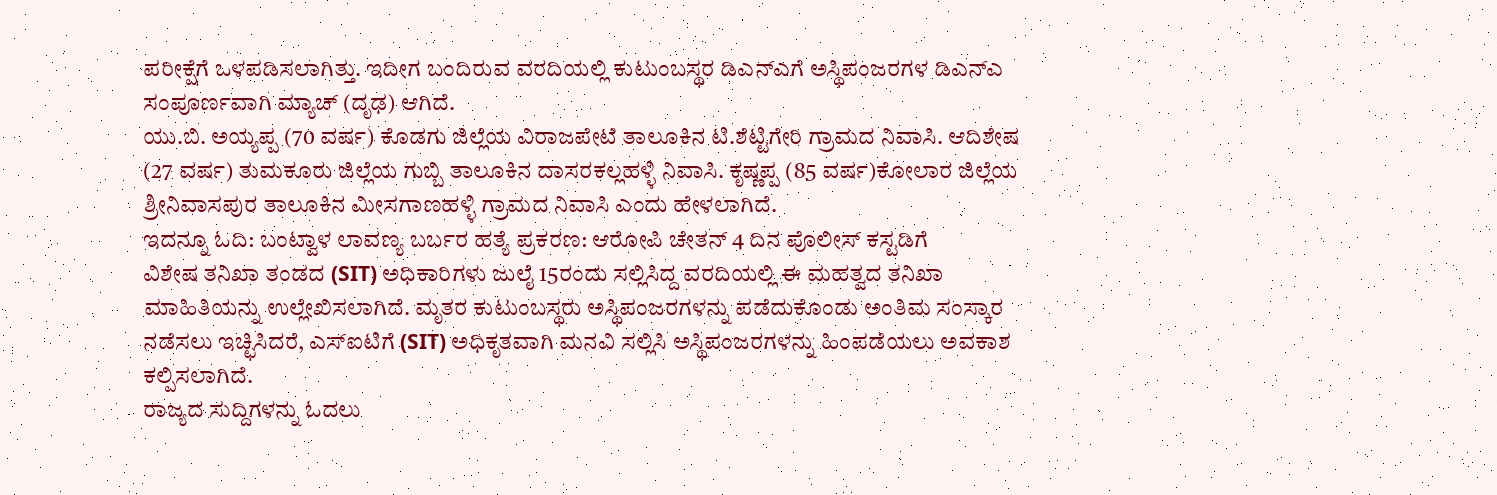ಪರೀಕ್ಷೆಗೆ ಒಳಪಡಿಸಲಾಗಿತ್ತು. ಇದೀಗ ಬಂದಿರುವ ವರದಿಯಲ್ಲಿ ಕುಟುಂಬಸ್ಥರ ಡಿಎನ್ಎಗೆ ಅಸ್ಥಿಪಂಜರಗಳ ಡಿಎನ್ಎ ಸಂಪೂರ್ಣವಾಗಿ ಮ್ಯಾಚ್ (ದೃಢ) ಆಗಿದೆ.
ಯು.ಬಿ. ಅಯ್ಯಪ್ಪ (70 ವರ್ಷ) ಕೊಡಗು ಜಿಲ್ಲೆಯ ವಿರಾಜಪೇಟೆ ತಾಲೂಕಿನ ಟಿ.ಶೆಟ್ಟಿಗೇರಿ ಗ್ರಾಮದ ನಿವಾಸಿ. ಆದಿಶೇಷ (27 ವರ್ಷ) ತುಮಕೂರು ಜಿಲ್ಲೆಯ ಗುಬ್ಬಿ ತಾಲೂಕಿನ ದಾಸರಕಲ್ಲಹಳ್ಳಿ ನಿವಾಸಿ. ಕೃಷ್ಣಪ್ಪ (85 ವರ್ಷ)ಕೋಲಾರ ಜಿಲ್ಲೆಯ ಶ್ರೀನಿವಾಸಪುರ ತಾಲೂಕಿನ ಮೀಸಗಾಣಹಳ್ಳಿ ಗ್ರಾಮದ ನಿವಾಸಿ ಎಂದು ಹೇಳಲಾಗಿದೆ.
ಇದನ್ನೂ ಓದಿ: ಬಂಟ್ವಾಳ ಲಾವಣ್ಯ ಬರ್ಬರ ಹತ್ಯೆ ಪ್ರಕರಣ: ಆರೋಪಿ ಚೇತನ್ 4 ದಿನ ಪೊಲೀಸ್ ಕಸ್ಟಡಿಗೆ
ವಿಶೇಷ ತನಿಖಾ ತಂಡದ (SIT) ಅಧಿಕಾರಿಗಳು ಜುಲೈ 15ರಂದು ಸಲ್ಲಿಸಿದ್ದ ವರದಿಯಲ್ಲಿ ಈ ಮಹತ್ವದ ತನಿಖಾ ಮಾಹಿತಿಯನ್ನು ಉಲ್ಲೇಖಿಸಲಾಗಿದೆ. ಮೃತರ ಕುಟುಂಬಸ್ಥರು ಅಸ್ಥಿಪಂಜರಗಳನ್ನು ಪಡೆದುಕೊಂಡು ಅಂತಿಮ ಸಂಸ್ಕಾರ ನಡೆಸಲು ಇಚ್ಛಿಸಿದರೆ, ಎಸ್ಐಟಿಗೆ (SIT) ಅಧಿಕೃತವಾಗಿ ಮನವಿ ಸಲ್ಲಿಸಿ ಅಸ್ಥಿಪಂಜರಗಳನ್ನು ಹಿಂಪಡೆಯಲು ಅವಕಾಶ ಕಲ್ಪಿಸಲಾಗಿದೆ.
ರಾಜ್ಯದ ಸುದ್ದಿಗಳನ್ನು ಓದಲು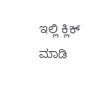ಇಲ್ಲಿ ಕ್ಲಿಕ್ ಮಾಡಿ